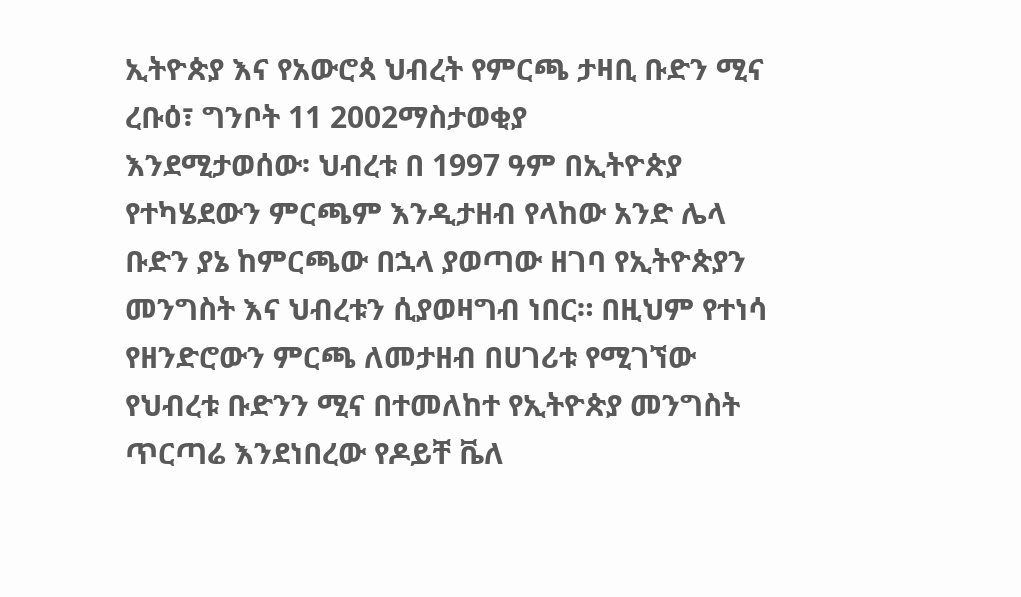ኢትዮጵያ እና የአውሮጳ ህብረት የምርጫ ታዛቢ ቡድን ሚና
ረቡዕ፣ ግንቦት 11 2002ማስታወቂያ
እንደሚታወሰው፡ ህብረቱ በ 1997 ዓም በኢትዮጵያ የተካሄደውን ምርጫም እንዲታዘብ የላከው አንድ ሌላ ቡድን ያኔ ከምርጫው በኋላ ያወጣው ዘገባ የኢትዮጵያን መንግስት እና ህብረቱን ሲያወዛግብ ነበር። በዚህም የተነሳ የዘንድሮውን ምርጫ ለመታዘብ በሀገሪቱ የሚገኘው የህብረቱ ቡድንን ሚና በተመለከተ የኢትዮጵያ መንግስት ጥርጣሬ እንደነበረው የዶይቸ ቬለ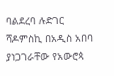ባልደረባ ሉድገር ሻዶምስኪ በአዲስ አበባ ያነጋገራቸው የአውሮጳ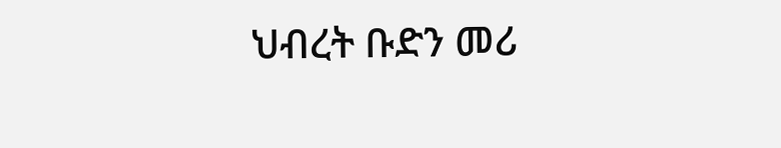ህብረት ቡድን መሪ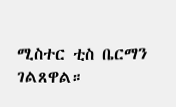ሚስተር ቲስ ቤርማን ገልጸዋል።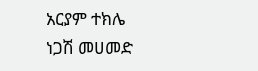አርያም ተክሌ
ነጋሽ መሀመድ